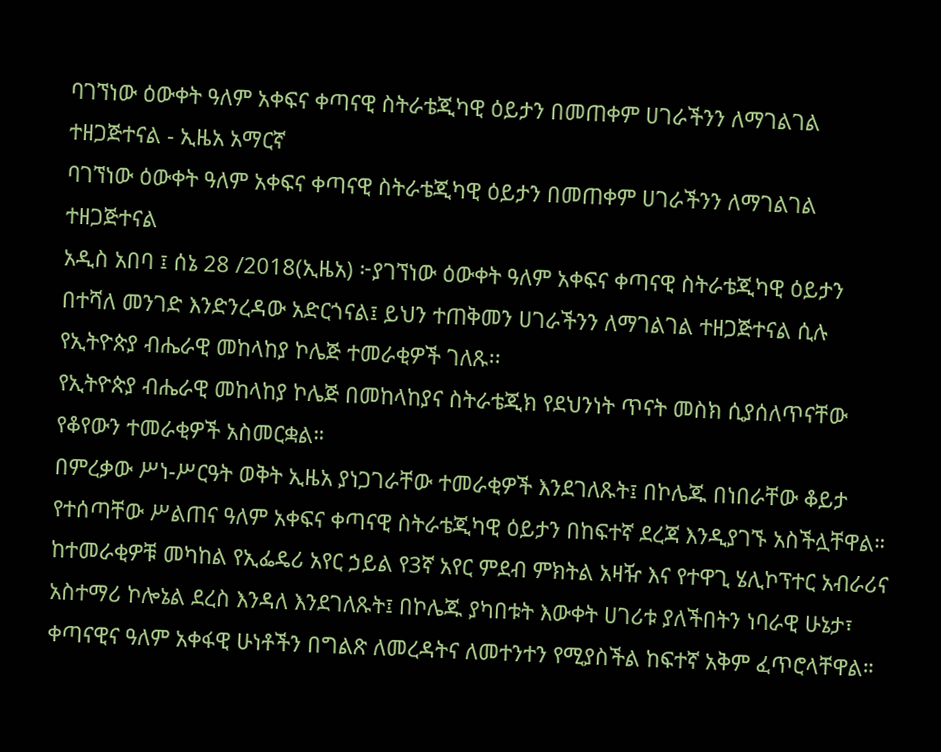ባገኘነው ዕውቀት ዓለም አቀፍና ቀጣናዊ ስትራቴጂካዊ ዕይታን በመጠቀም ሀገራችንን ለማገልገል ተዘጋጅተናል - ኢዜአ አማርኛ
ባገኘነው ዕውቀት ዓለም አቀፍና ቀጣናዊ ስትራቴጂካዊ ዕይታን በመጠቀም ሀገራችንን ለማገልገል ተዘጋጅተናል
አዲስ አበባ ፤ ሰኔ 28 /2018(ኢዜአ) ፦ያገኘነው ዕውቀት ዓለም አቀፍና ቀጣናዊ ስትራቴጂካዊ ዕይታን በተሻለ መንገድ እንድንረዳው አድርጎናል፤ ይህን ተጠቅመን ሀገራችንን ለማገልገል ተዘጋጅተናል ሲሉ የኢትዮጵያ ብሔራዊ መከላከያ ኮሌጅ ተመራቂዎች ገለጹ፡፡
የኢትዮጵያ ብሔራዊ መከላከያ ኮሌጅ በመከላከያና ስትራቴጂክ የደህንነት ጥናት መስክ ሲያሰለጥናቸው የቆየውን ተመራቂዎች አስመርቋል።
በምረቃው ሥነ-ሥርዓት ወቅት ኢዜአ ያነጋገራቸው ተመራቂዎች እንደገለጹት፤ በኮሌጁ በነበራቸው ቆይታ የተሰጣቸው ሥልጠና ዓለም አቀፍና ቀጣናዊ ስትራቴጂካዊ ዕይታን በከፍተኛ ደረጃ እንዲያገኙ አስችሏቸዋል።
ከተመራቂዎቹ መካከል የኢፌዴሪ አየር ኃይል የ3ኛ አየር ምደብ ምክትል አዛዥ እና የተዋጊ ሄሊኮፕተር አብራሪና አስተማሪ ኮሎኔል ደረስ እንዳለ እንደገለጹት፤ በኮሌጁ ያካበቱት እውቀት ሀገሪቱ ያለችበትን ነባራዊ ሁኔታ፣ ቀጣናዊና ዓለም አቀፋዊ ሁነቶችን በግልጽ ለመረዳትና ለመተንተን የሚያስችል ከፍተኛ አቅም ፈጥሮላቸዋል።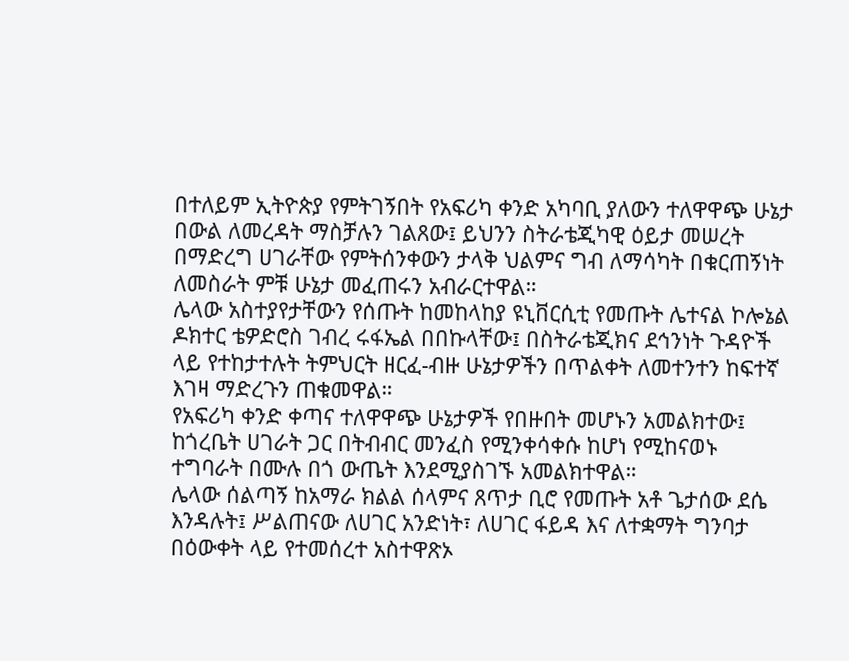በተለይም ኢትዮጵያ የምትገኝበት የአፍሪካ ቀንድ አካባቢ ያለውን ተለዋዋጭ ሁኔታ በውል ለመረዳት ማስቻሉን ገልጸው፤ ይህንን ስትራቴጂካዊ ዕይታ መሠረት በማድረግ ሀገራቸው የምትሰንቀውን ታላቅ ህልምና ግብ ለማሳካት በቁርጠኝነት ለመስራት ምቹ ሁኔታ መፈጠሩን አብራርተዋል።
ሌላው አስተያየታቸውን የሰጡት ከመከላከያ ዩኒቨርሲቲ የመጡት ሌተናል ኮሎኔል ዶክተር ቴዎድሮስ ገብረ ሩፋኤል በበኩላቸው፤ በስትራቴጂክና ደኅንነት ጉዳዮች ላይ የተከታተሉት ትምህርት ዘርፈ-ብዙ ሁኔታዎችን በጥልቀት ለመተንተን ከፍተኛ እገዛ ማድረጉን ጠቁመዋል።
የአፍሪካ ቀንድ ቀጣና ተለዋዋጭ ሁኔታዎች የበዙበት መሆኑን አመልክተው፤ ከጎረቤት ሀገራት ጋር በትብብር መንፈስ የሚንቀሳቀሱ ከሆነ የሚከናወኑ ተግባራት በሙሉ በጎ ውጤት እንደሚያስገኙ አመልክተዋል።
ሌላው ሰልጣኝ ከአማራ ክልል ሰላምና ጸጥታ ቢሮ የመጡት አቶ ጌታሰው ደሴ እንዳሉት፤ ሥልጠናው ለሀገር አንድነት፣ ለሀገር ፋይዳ እና ለተቋማት ግንባታ በዕውቀት ላይ የተመሰረተ አስተዋጽኦ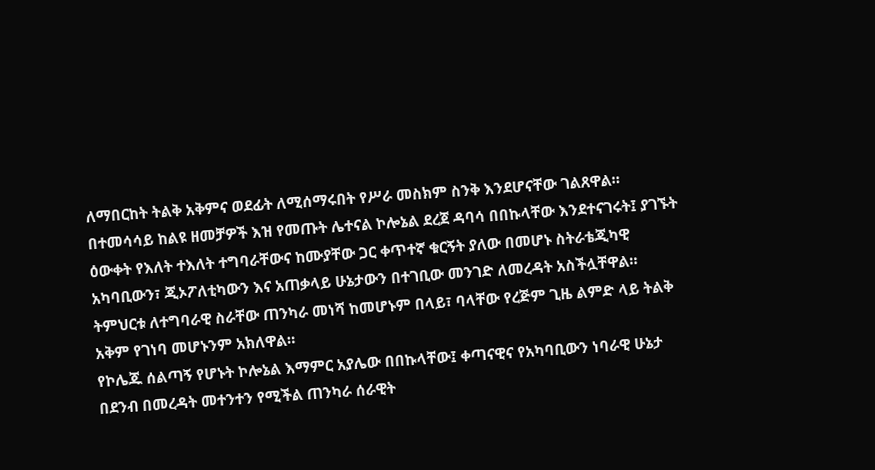ለማበርከት ትልቅ አቅምና ወደፊት ለሚሰማሩበት የሥራ መስክም ስንቅ እንደሆናቸው ገልጸዋል።
በተመሳሳይ ከልዩ ዘመቻዎች እዝ የመጡት ሌተናል ኮሎኔል ደረጀ ዳባሳ በበኩላቸው እንደተናገሩት፤ ያገኙት ዕውቀት የእለት ተእለት ተግባራቸውና ከሙያቸው ጋር ቀጥተኛ ቁርኝት ያለው በመሆኑ ስትራቴጂካዊ አካባቢውን፣ ጂኦፖለቲካውን እና አጠቃላይ ሁኔታውን በተገቢው መንገድ ለመረዳት አስችሏቸዋል።
ትምህርቱ ለተግባራዊ ስራቸው ጠንካራ መነሻ ከመሆኑም በላይ፣ ባላቸው የረጅም ጊዜ ልምድ ላይ ትልቅ አቅም የገነባ መሆኑንም አክለዋል።
የኮሌጁ ሰልጣኝ የሆኑት ኮሎኔል እማምር አያሌው በበኩላቸው፤ ቀጣናዊና የአካባቢውን ነባራዊ ሁኔታ በደንብ በመረዳት መተንተን የሚችል ጠንካራ ሰራዊት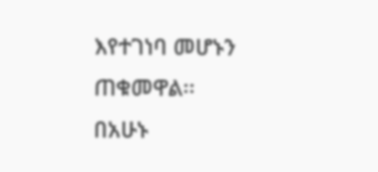እየተገነባ መሆኑን ጠቁመዋል፡፡
በአሁኑ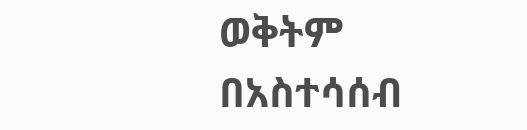ወቅትም በአስተሳሰብ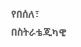የበሰለ፣ በስትራቴጂካዊ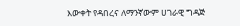እውቀት የዳበረና ለማንኛውም ሀገራዊ ግዳጅ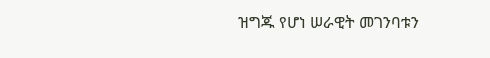ዝግጁ የሆነ ሠራዊት መገንባቱን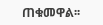ጠቁመዋል፡፡